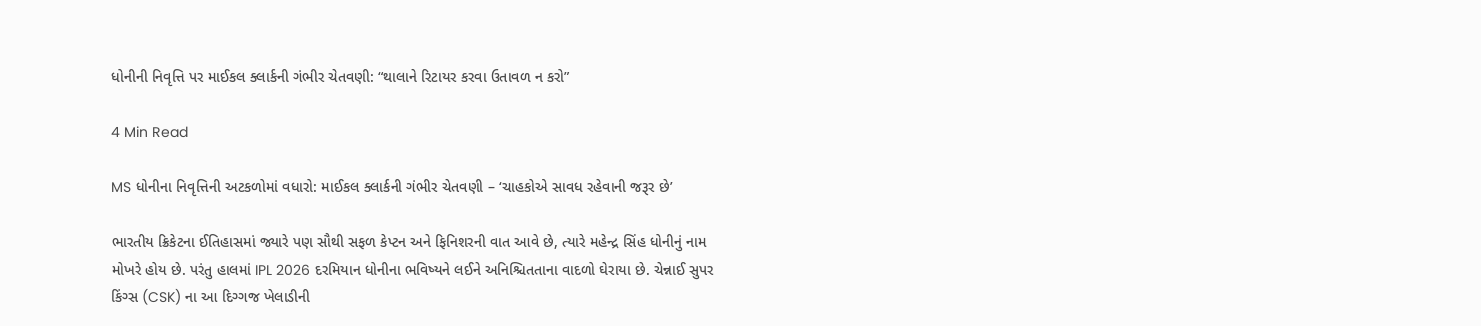ધોનીની નિવૃત્તિ પર માઈકલ ક્લાર્કની ગંભીર ચેતવણી: “થાલાને રિટાયર કરવા ઉતાવળ ન કરો”

4 Min Read

MS ધોનીના નિવૃત્તિની અટકળોમાં વધારો: માઈકલ ક્લાર્કની ગંભીર ચેતવણી – ‘ચાહકોએ સાવધ રહેવાની જરૂર છે’

ભારતીય ક્રિકેટના ઈતિહાસમાં જ્યારે પણ સૌથી સફળ કેપ્ટન અને ફિનિશરની વાત આવે છે, ત્યારે મહેન્દ્ર સિંહ ધોનીનું નામ મોખરે હોય છે. પરંતુ હાલમાં IPL 2026 દરમિયાન ધોનીના ભવિષ્યને લઈને અનિશ્ચિતતાના વાદળો ઘેરાયા છે. ચેન્નાઈ સુપર કિંગ્સ (CSK) ના આ દિગ્ગજ ખેલાડીની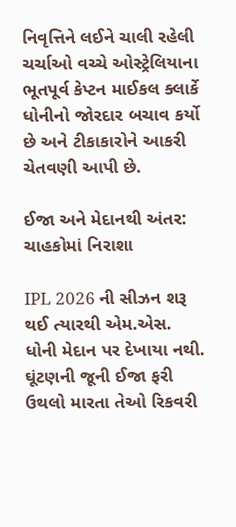નિવૃત્તિને લઈને ચાલી રહેલી ચર્ચાઓ વચ્ચે ઓસ્ટ્રેલિયાના ભૂતપૂર્વ કેપ્ટન માઈકલ ક્લાર્કે ધોનીનો જોરદાર બચાવ કર્યો છે અને ટીકાકારોને આકરી ચેતવણી આપી છે.

ઈજા અને મેદાનથી અંતર: ચાહકોમાં નિરાશા

IPL 2026 ની સીઝન શરૂ થઈ ત્યારથી એમ.એસ. ધોની મેદાન પર દેખાયા નથી. ઘૂંટણની જૂની ઈજા ફરી ઉથલો મારતા તેઓ રિકવરી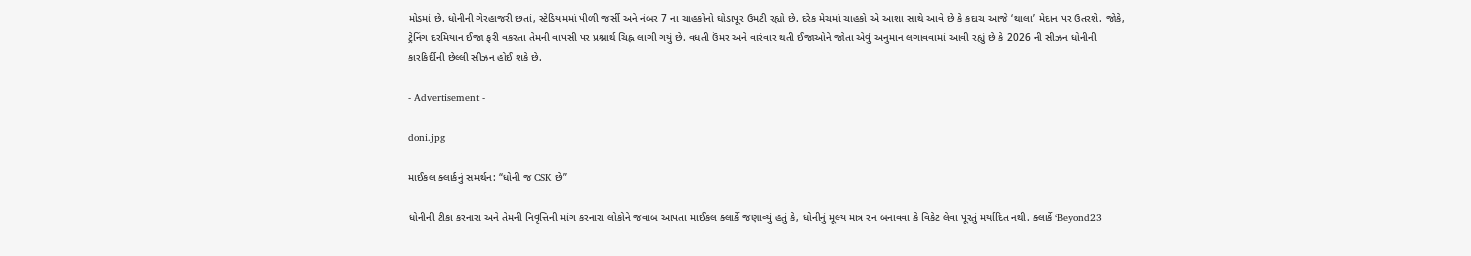મોડમાં છે. ધોનીની ગેરહાજરી છતાં, સ્ટેડિયમમાં પીળી જર્સી અને નંબર 7 ના ચાહકોનો ઘોડાપૂર ઉમટી રહ્યો છે. દરેક મેચમાં ચાહકો એ આશા સાથે આવે છે કે કદાચ આજે ‘થાલા’ મેદાન પર ઉતરશે. જોકે, ટ્રેનિંગ દરમિયાન ઈજા ફરી વકરતા તેમની વાપસી પર પ્રશ્નાર્થ ચિહ્ન લાગી ગયું છે. વધતી ઉંમર અને વારંવાર થતી ઈજાઓને જોતા એવું અનુમાન લગાવવામાં આવી રહ્યું છે કે 2026 ની સીઝન ધોનીની કારકિર્દીની છેલ્લી સીઝન હોઈ શકે છે.

- Advertisement -

doni.jpg

માઈકલ ક્લાર્કનું સમર્થન: “ધોની જ CSK છે”

ધોનીની ટીકા કરનારા અને તેમની નિવૃત્તિની માંગ કરનારા લોકોને જવાબ આપતા માઈકલ ક્લાર્કે જણાવ્યું હતું કે, ધોનીનું મૂલ્ય માત્ર રન બનાવવા કે વિકેટ લેવા પૂરતું મર્યાદિત નથી. ક્લાર્કે ‘Beyond23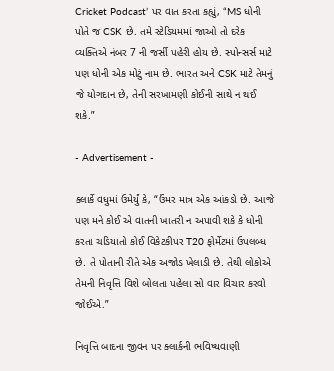Cricket Podcast’ પર વાત કરતા કહ્યું, “MS ધોની પોતે જ CSK છે. તમે સ્ટેડિયમમાં જાઓ તો દરેક વ્યક્તિએ નંબર 7 ની જર્સી પહેરી હોય છે. સ્પોન્સર્સ માટે પણ ધોની એક મોટું નામ છે. ભારત અને CSK માટે તેમનું જે યોગદાન છે, તેની સરખામણી કોઈની સાથે ન થઈ શકે.”

- Advertisement -

ક્લાર્કે વધુમાં ઉમેર્યું કે, “ઉંમર માત્ર એક આંકડો છે. આજે પણ મને કોઈ એ વાતની ખાતરી ન અપાવી શકે કે ધોની કરતા ચડિયાતો કોઈ વિકેટકીપર T20 ફોર્મેટમાં ઉપલબ્ધ છે. તે પોતાની રીતે એક અજોડ ખેલાડી છે. તેથી લોકોએ તેમની નિવૃત્તિ વિશે બોલતા પહેલા સો વાર વિચાર કરવો જોઈએ.”

નિવૃત્તિ બાદના જીવન પર ક્લાર્કની ભવિષ્યવાણી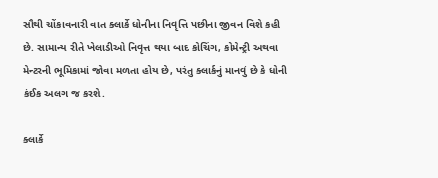સૌથી ચોંકાવનારી વાત ક્લાર્કે ધોનીના નિવૃત્તિ પછીના જીવન વિશે કહી છે. સામાન્ય રીતે ખેલાડીઓ નિવૃત્ત થયા બાદ કોચિંગ, કોમેન્ટ્રી અથવા મેન્ટરની ભૂમિકામાં જોવા મળતા હોય છે, પરંતુ ક્લાર્કનું માનવું છે કે ધોની કંઈક અલગ જ કરશે.

ક્લાર્કે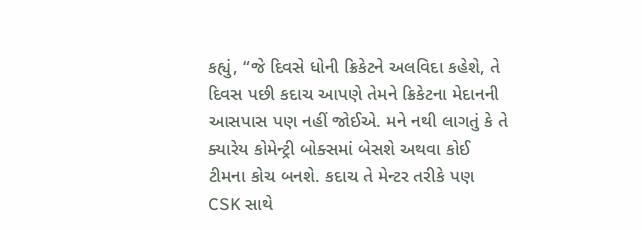કહ્યું, “જે દિવસે ધોની ક્રિકેટને અલવિદા કહેશે, તે દિવસ પછી કદાચ આપણે તેમને ક્રિકેટના મેદાનની આસપાસ પણ નહીં જોઈએ. મને નથી લાગતું કે તે ક્યારેય કોમેન્ટ્રી બોક્સમાં બેસશે અથવા કોઈ ટીમના કોચ બનશે. કદાચ તે મેન્ટર તરીકે પણ CSK સાથે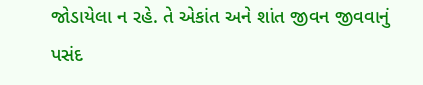જોડાયેલા ન રહે. તે એકાંત અને શાંત જીવન જીવવાનું પસંદ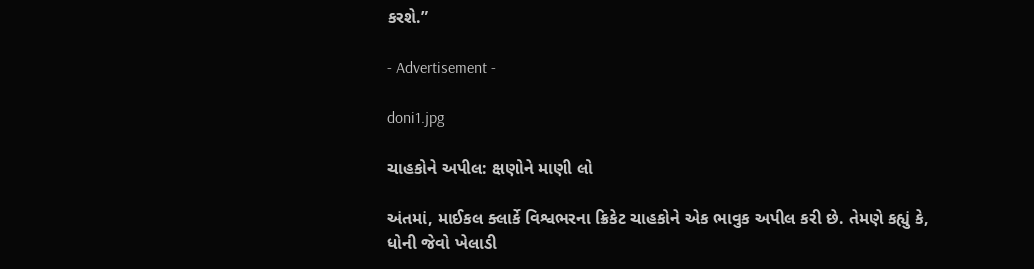કરશે.”

- Advertisement -

doni1.jpg

ચાહકોને અપીલ: ક્ષણોને માણી લો

અંતમાં, માઈકલ ક્લાર્કે વિશ્વભરના ક્રિકેટ ચાહકોને એક ભાવુક અપીલ કરી છે. તેમણે કહ્યું કે, ધોની જેવો ખેલાડી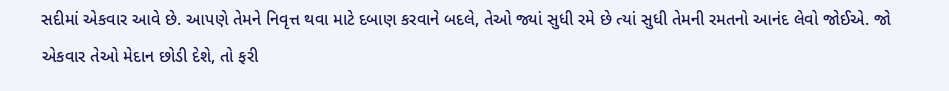સદીમાં એકવાર આવે છે. આપણે તેમને નિવૃત્ત થવા માટે દબાણ કરવાને બદલે, તેઓ જ્યાં સુધી રમે છે ત્યાં સુધી તેમની રમતનો આનંદ લેવો જોઈએ. જો એકવાર તેઓ મેદાન છોડી દેશે, તો ફરી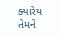ક્યારેય તેમને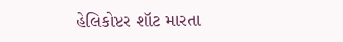હેલિકોપ્ટર શૉટ મારતા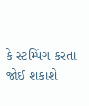કે સ્ટમ્પિંગ કરતા જોઈ શકાશે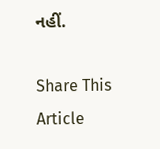નહીં.

Share This Article